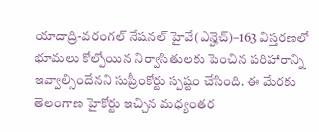యాదాద్రి-వరంగల్ నేషనల్ హైవే(ఎన్హెచ్)–163 విస్తరణలో భూమలు కోల్పోయిన నిర్వాసితులకు పెంచిన పరిహారాన్ని ఇవ్వాల్సిందేనని సుప్రీంకోర్టు స్పష్టం చేసింది. ఈ మేరకు తెలంగాణ హైకోర్టు ఇచ్చిన మధ్యంతర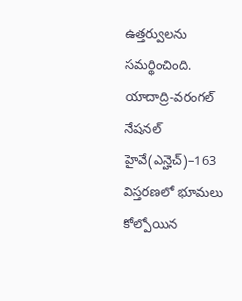ఉత్తర్వులను సమర్థించింది.
యాదాద్రి-వరంగల్ నేషనల్ హైవే(ఎన్హెచ్)–163 విస్తరణలో భూమలు కోల్పోయిన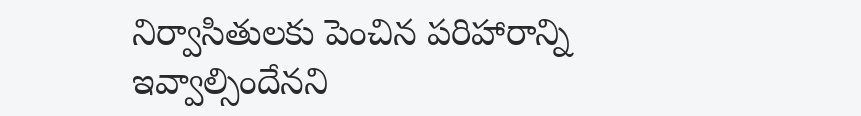నిర్వాసితులకు పెంచిన పరిహారాన్ని ఇవ్వాల్సిందేనని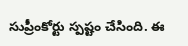సుప్రీంకోర్టు స్పష్టం చేసింది. ఈ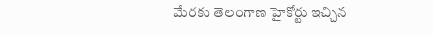మేరకు తెలంగాణ హైకోర్టు ఇచ్చిన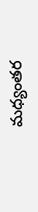మధ్యంతర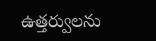ఉత్తర్వులను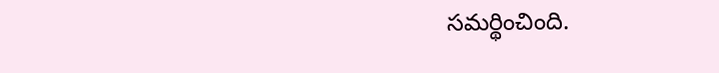సమర్థించింది.